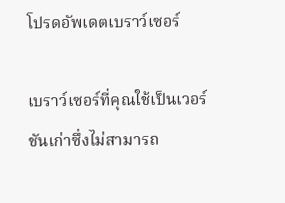โปรดอัพเดตเบราว์เซอร์

เบราว์เซอร์ที่คุณใช้เป็นเวอร์ชันเก่าซึ่งไม่สามารถ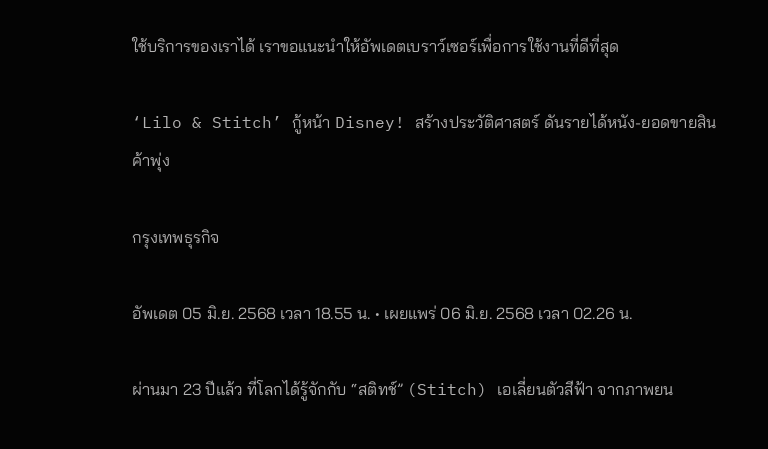ใช้บริการของเราได้ เราขอแนะนำให้อัพเดตเบราว์เซอร์เพื่อการใช้งานที่ดีที่สุด

‘Lilo & Stitch’ กู้หน้า Disney! สร้างประวัติศาสตร์ ดันรายได้หนัง-ยอดขายสินค้าพุ่ง

กรุงเทพธุรกิจ

อัพเดต 05 มิ.ย. 2568 เวลา 18.55 น. • เผยแพร่ 06 มิ.ย. 2568 เวลา 02.26 น.

ผ่านมา 23 ปีแล้ว ที่โลกได้รู้จักกับ “สติทช์” (Stitch) เอเลี่ยนตัวสีฟ้า จากภาพยน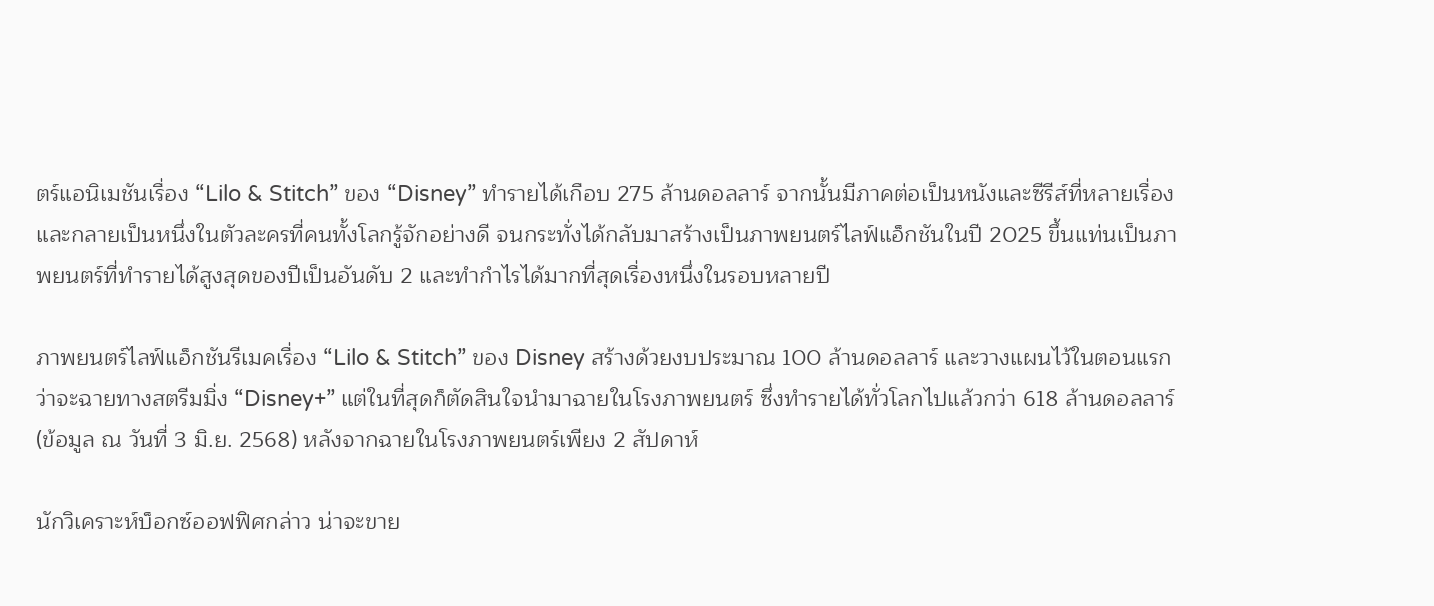ตร์แอนิเมชันเรื่อง “Lilo & Stitch” ของ “Disney” ทำรายได้เกือบ 275 ล้านดอลลาร์ จากนั้นมีภาคต่อเป็นหนังและซีรีส์ที่หลายเรื่อง และกลายเป็นหนึ่งในตัวละครที่คนทั้งโลกรู้จักอย่างดี จนกระทั่งได้กลับมาสร้างเป็นภาพยนตร์ไลฟ์แอ็กชันในปี 2025 ขึ้นแท่นเป็นภาพยนตร์ที่ทำรายได้สูงสุดของปีเป็นอันดับ 2 และทำกำไรได้มากที่สุดเรื่องหนึ่งในรอบหลายปี

ภาพยนตร์ไลฟ์แอ็กชันรีเมคเรื่อง “Lilo & Stitch” ของ Disney สร้างด้วยงบประมาณ 100 ล้านดอลลาร์ และวางแผนไว้ในตอนแรกว่าจะฉายทางสตรีมมิ่ง “Disney+” แต่ในที่สุดก็ตัดสินใจนำมาฉายในโรงภาพยนตร์ ซึ่งทำรายได้ทั่วโลกไปแล้วกว่า 618 ล้านดอลลาร์ (ข้อมูล ณ วันที่ 3 มิ.ย. 2568) หลังจากฉายในโรงภาพยนตร์เพียง 2 สัปดาห์

นักวิเคราะห์บ็อกซ์ออฟฟิศกล่าว น่าจะขาย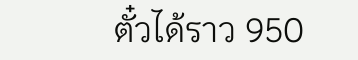ตั๋วได้ราว 950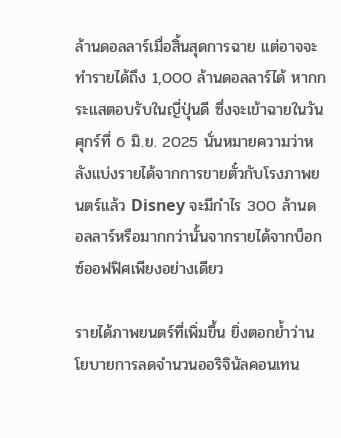ล้านดอลลาร์เมื่อสิ้นสุดการฉาย แต่อาจจะทำรายได้ถึง 1,000 ล้านดอลลาร์ได้ หากกระแสตอบรับในญี่ปุ่นดี ซึ่งจะเข้าฉายในวันศุกร์ที่ 6 มิ.ย. 2025 นั่นหมายความว่าหลังแบ่งรายได้จากการขายตั๋วกับโรงภาพยนตร์แล้ว Disney จะมีกำไร 300 ล้านดอลลาร์หรือมากกว่านั้นจากรายได้จากบ็อกซ์ออฟฟิศเพียงอย่างเดียว

รายได้ภาพยนตร์ที่เพิ่มขึ้น ยิ่งตอกย้ำว่านโยบายการลดจำนวนออริจินัลคอนเทน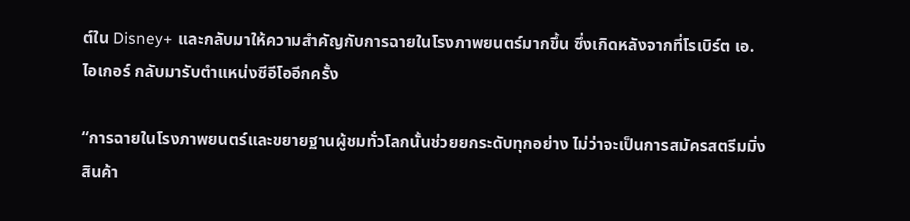ต์ใน Disney+ และกลับมาให้ความสำคัญกับการฉายในโรงภาพยนตร์มากขึ้น ซึ่งเกิดหลังจากที่โรเบิร์ต เอ. ไอเกอร์ กลับมารับตำแหน่งซีอีโออีกครั้ง

“การฉายในโรงภาพยนตร์และขยายฐานผู้ชมทั่วโลกนั้นช่วยยกระดับทุกอย่าง ไม่ว่าจะเป็นการสมัครสตรีมมิ่ง สินค้า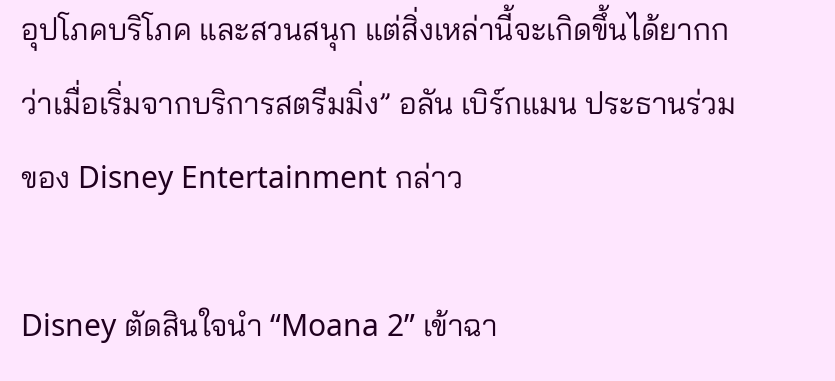อุปโภคบริโภค และสวนสนุก แต่สิ่งเหล่านี้จะเกิดขึ้นได้ยากกว่าเมื่อเริ่มจากบริการสตรีมมิ่ง” อลัน เบิร์กแมน ประธานร่วมของ Disney Entertainment กล่าว

Disney ตัดสินใจนำ “Moana 2” เข้าฉา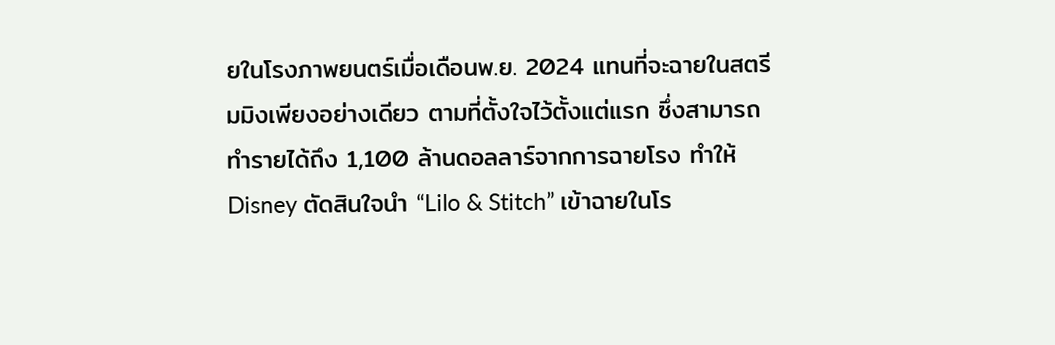ยในโรงภาพยนตร์เมื่อเดือนพ.ย. 2024 แทนที่จะฉายในสตรีมมิงเพียงอย่างเดียว ตามที่ตั้งใจไว้ตั้งแต่แรก ซึ่งสามารถทำรายได้ถึง 1,100 ล้านดอลลาร์จากการฉายโรง ทำให้ Disney ตัดสินใจนำ “Lilo & Stitch” เข้าฉายในโร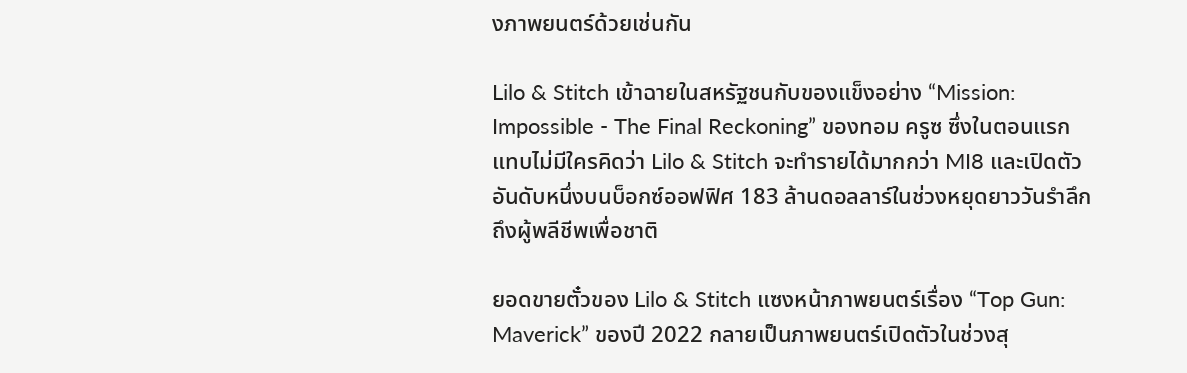งภาพยนตร์ด้วยเช่นกัน

Lilo & Stitch เข้าฉายในสหรัฐชนกับของแข็งอย่าง “Mission: Impossible - The Final Reckoning” ของทอม ครูซ ซึ่งในตอนแรกแทบไม่มีใครคิดว่า Lilo & Stitch จะทำรายได้มากกว่า MI8 และเปิดตัวอันดับหนึ่งบนบ็อกซ์ออฟฟิศ 183 ล้านดอลลาร์ในช่วงหยุดยาววันรำลึกถึงผู้พลีชีพเพื่อชาติ

ยอดขายตั๋วของ Lilo & Stitch แซงหน้าภาพยนตร์เรื่อง “Top Gun: Maverick” ของปี 2022 กลายเป็นภาพยนตร์เปิดตัวในช่วงสุ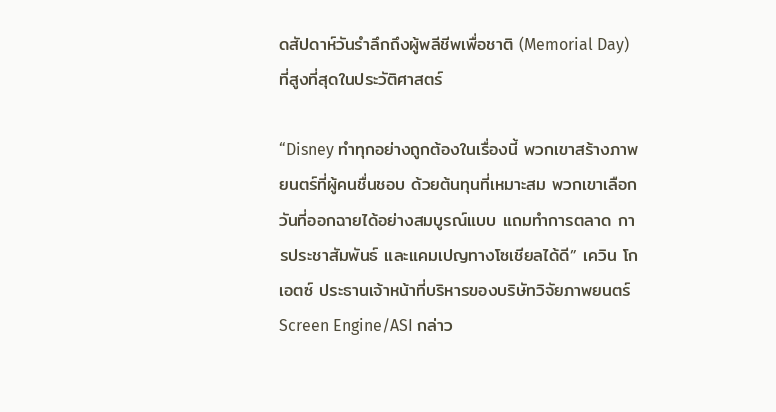ดสัปดาห์วันรำลึกถึงผู้พลีชีพเพื่อชาติ (Memorial Day) ที่สูงที่สุดในประวัติศาสตร์

“Disney ทำทุกอย่างถูกต้องในเรื่องนี้ พวกเขาสร้างภาพยนตร์ที่ผู้คนชื่นชอบ ด้วยต้นทุนที่เหมาะสม พวกเขาเลือกวันที่ออกฉายได้อย่างสมบูรณ์แบบ แถมทำการตลาด การประชาสัมพันธ์ และแคมเปญทางโซเชียลได้ดี” เควิน โกเอตซ์ ประธานเจ้าหน้าที่บริหารของบริษัทวิจัยภาพยนตร์ Screen Engine/ASI กล่าว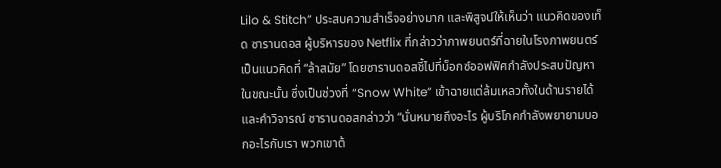Lilo & Stitch” ประสบความสำเร็จอย่างมาก และพิสูจน์ให้เห็นว่า แนวคิดของเท็ด ซารานดอส ผู้บริหารของ Netflix ที่กล่าวว่าภาพยนตร์ที่ฉายในโรงภาพยนตร์เป็นแนวคิดที่ “ล้าสมัย” โดยซารานดอสชี้ไปที่บ็อกซ์ออฟฟิศกำลังประสบปัญหาในขณะนั้น ซึ่งเป็นช่วงที่ “Snow White” เข้าฉายแต่ล้มเหลวทั้งในด้านรายได้และคำวิจารณ์ ซารานดอสกล่าวว่า “นั่นหมายถึงอะไร ผู้บริโภคกำลังพยายามบอกอะไรกับเรา พวกเขาต้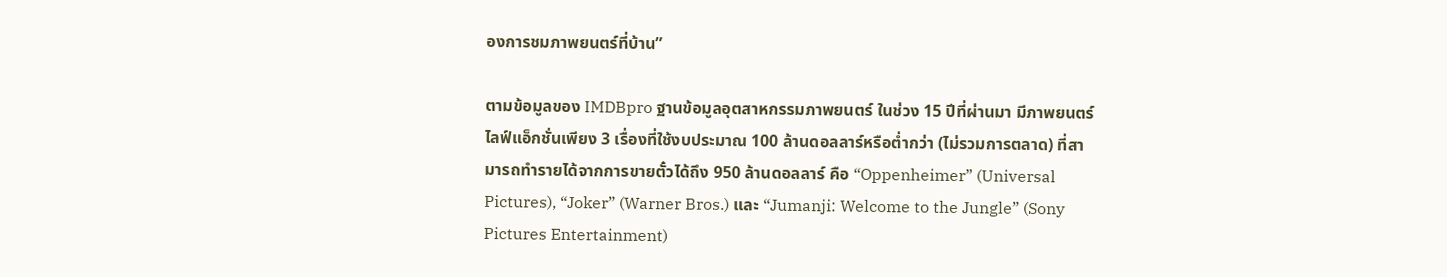องการชมภาพยนตร์ที่บ้าน”

ตามข้อมูลของ IMDBpro ฐานข้อมูลอุตสาหกรรมภาพยนตร์ ในช่วง 15 ปีที่ผ่านมา มีภาพยนตร์ไลฟ์แอ็กชั่นเพียง 3 เรื่องที่ใช้งบประมาณ 100 ล้านดอลลาร์หรือต่ำกว่า (ไม่รวมการตลาด) ที่สามารถทำรายได้จากการขายตั๋วได้ถึง 950 ล้านดอลลาร์ คือ “Oppenheimer” (Universal Pictures), “Joker” (Warner Bros.) และ “Jumanji: Welcome to the Jungle” (Sony Pictures Entertainment)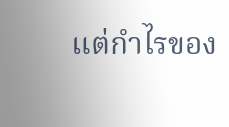แต่กำไรของ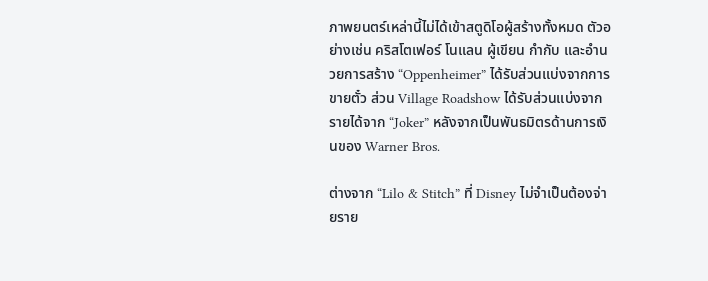ภาพยนตร์เหล่านี้ไม่ได้เข้าสตูดิโอผู้สร้างทั้งหมด ตัวอย่างเช่น คริสโตเฟอร์ โนแลน ผู้เขียน กำกับ และอำนวยการสร้าง “Oppenheimer” ได้รับส่วนแบ่งจากการขายตั๋ว ส่วน Village Roadshow ได้รับส่วนแบ่งจากรายได้จาก “Joker” หลังจากเป็นพันธมิตรด้านการเงินของ Warner Bros.

ต่างจาก “Lilo & Stitch” ที่ Disney ไม่จำเป็นต้องจ่ายราย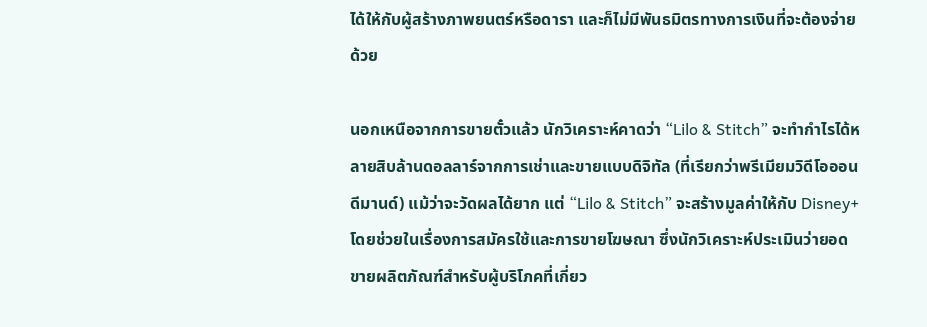ได้ให้กับผู้สร้างภาพยนตร์หรือดารา และก็ไม่มีพันธมิตรทางการเงินที่จะต้องจ่ายด้วย

นอกเหนือจากการขายตั๋วแล้ว นักวิเคราะห์คาดว่า “Lilo & Stitch” จะทำกำไรได้หลายสิบล้านดอลลาร์จากการเช่าและขายแบบดิจิทัล (ที่เรียกว่าพรีเมียมวิดีโอออนดีมานด์) แม้ว่าจะวัดผลได้ยาก แต่ “Lilo & Stitch” จะสร้างมูลค่าให้กับ Disney+ โดยช่วยในเรื่องการสมัครใช้และการขายโฆษณา ซึ่งนักวิเคราะห์ประเมินว่ายอดขายผลิตภัณฑ์สำหรับผู้บริโภคที่เกี่ยว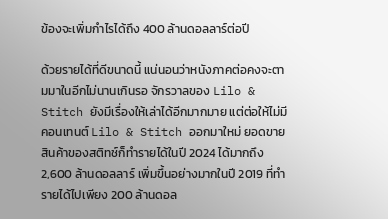ข้องจะเพิ่มกำไรได้ถึง 400 ล้านดอลลาร์ต่อปี

ด้วยรายได้ที่ดีขนาดนี้ แน่นอนว่าหนังภาคต่อคงจะตามมาในอีกไม่นานเกินรอ จักรวาลของ Lilo & Stitch ยังมีเรื่องให้เล่าได้อีกมากมาย แต่ต่อให้ไม่มีคอนเทนต์ Lilo & Stitch ออกมาใหม่ ยอดขายสินค้าของสติทช์ก็ทำรายได้ในปี 2024 ได้มากถึง 2,600 ล้านดอลลาร์ เพิ่มขึ้นอย่างมากในปี 2019 ที่ทำรายได้ไปเพียง 200 ล้านดอล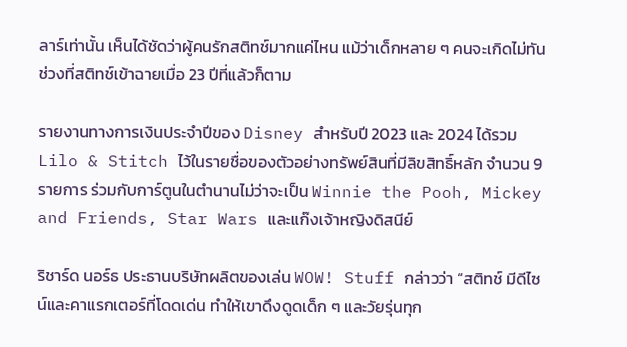ลาร์เท่านั้น เห็นได้ชัดว่าผู้คนรักสติทช์มากแค่ไหน แม้ว่าเด็กหลาย ๆ คนจะเกิดไม่ทันช่วงที่สติทช์เข้าฉายเมื่อ 23 ปีที่แล้วก็ตาม

รายงานทางการเงินประจำปีของ Disney สำหรับปี 2023 และ 2024 ได้รวม Lilo & Stitch ไว้ในรายชื่อของตัวอย่างทรัพย์สินที่มีลิขสิทธิ์หลัก จำนวน 9 รายการ ร่วมกับการ์ตูนในตำนานไม่ว่าจะเป็น Winnie the Pooh, Mickey and Friends, Star Wars และแก๊งเจ้าหญิงดิสนีย์

ริชาร์ด นอร์ธ ประธานบริษัทผลิตของเล่น WOW! Stuff กล่าวว่า “สติทช์ มีดีไซน์และคาแรกเตอร์ที่โดดเด่น ทำให้เขาดึงดูดเด็ก ๆ และวัยรุ่นทุก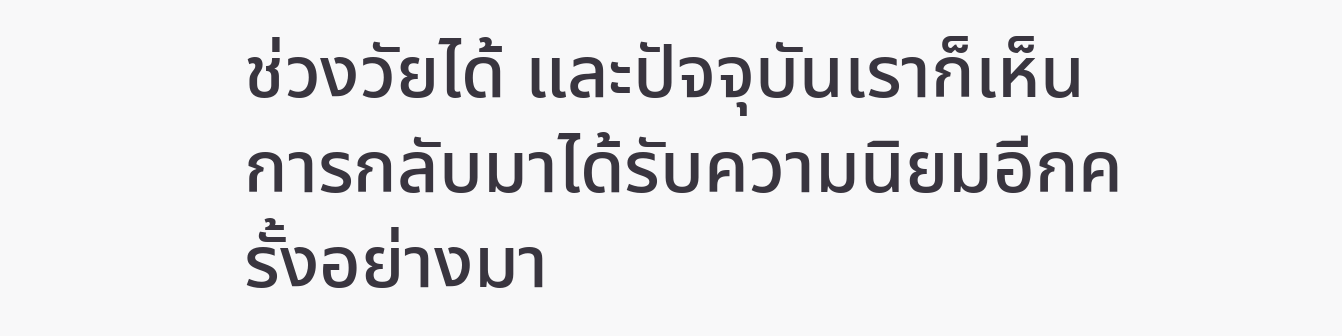ช่วงวัยได้ และปัจจุบันเราก็เห็นการกลับมาได้รับความนิยมอีกครั้งอย่างมา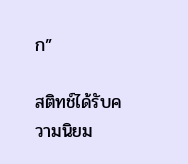ก”

สติทช์ได้รับความนิยม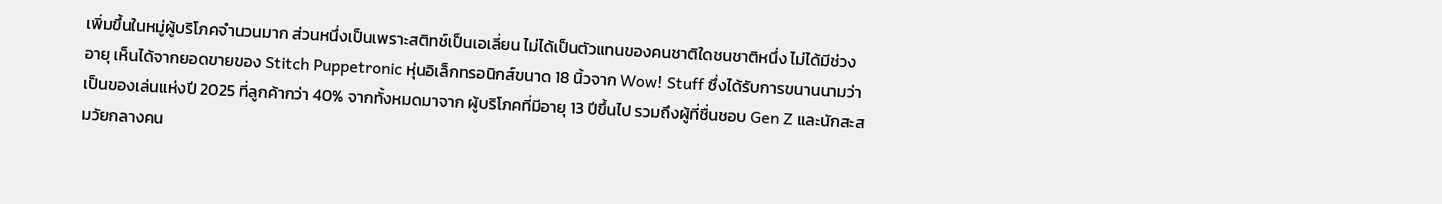เพิ่มขึ้นในหมู่ผู้บริโภคจำนวนมาก ส่วนหนึ่งเป็นเพราะสติทช์เป็นเอเลี่ยน ไม่ได้เป็นตัวแทนของคนชาติใดชนชาติหนึ่ง ไม่ได้มีช่วงอายุ เห็นได้จากยอดขายของ Stitch Puppetronic หุ่นอิเล็กทรอนิกส์ขนาด 18 นิ้วจาก Wow! Stuff ซึ่งได้รับการขนานนามว่าเป็นของเล่นแห่งปี 2025 ที่ลูกค้ากว่า 40% จากทั้งหมดมาจาก ผู้บริโภคที่มีอายุ 13 ปีขึ้นไป รวมถึงผู้ที่ชื่นชอบ Gen Z และนักสะสมวัยกลางคน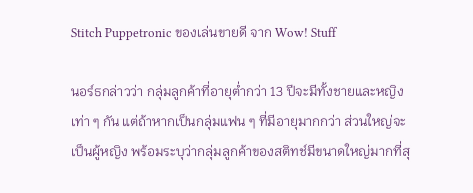Stitch Puppetronic ของเล่นขายดี จาก Wow! Stuff

นอร์ธกล่าวว่า กลุ่มลูกค้าที่อายุต่ำกว่า 13 ปีจะมีทั้งชายและหญิงเท่า ๆ กัน แต่ถ้าหากเป็นกลุ่มแฟน ๆ ที่มีอายุมากกว่า ส่วนใหญ่จะเป็นผู้หญิง พร้อมระบุว่ากลุ่มลูกค้าของสติทช์มีขนาดใหญ่มากที่สุ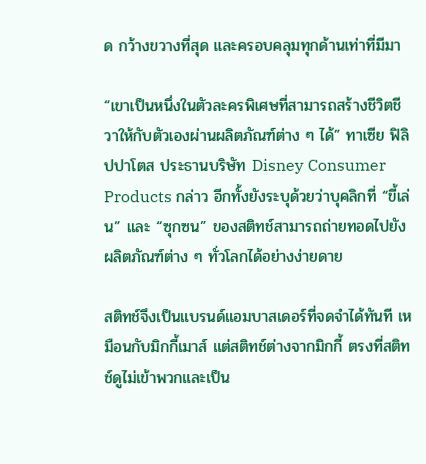ด กว้างขวางที่สุด และครอบคลุมทุกด้านเท่าที่มีมา

“เขาเป็นหนึ่งในตัวละครพิเศษที่สามารถสร้างชีวิตชีวาให้กับตัวเองผ่านผลิตภัณฑ์ต่าง ๆ ได้” ทาเซีย ฟิลิปปาโตส ประธานบริษัท Disney Consumer Products กล่าว อีกทั้งยังระบุด้วยว่าบุคลิกที่ “ขี้เล่น” และ “ซุกซน” ของสติทช์สามารถถ่ายทอดไปยังผลิตภัณฑ์ต่าง ๆ ทั่วโลกได้อย่างง่ายดาย

สติทช์จึงเป็นแบรนด์แอมบาสเดอร์ที่จดจำได้ทันที เหมือนกับมิกกี้เมาส์ แต่สติทช์ต่างจากมิกกี้ ตรงที่สติทช์ดูไม่เข้าพวกและเป็น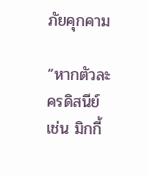ภัยคุกคาม

“หากตัวละครดิสนีย์ เช่น มิกกี้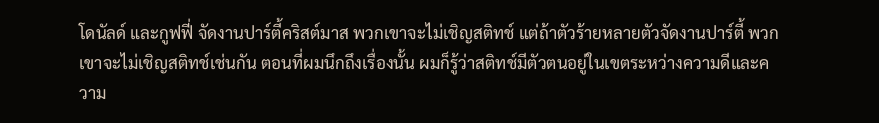โดนัลด์ และกูฟฟี่ จัดงานปาร์ตี้คริสต์มาส พวกเขาจะไม่เชิญสติทช์ แต่ถ้าตัวร้ายหลายตัวจัดงานปาร์ตี้ พวกเขาจะไม่เชิญสติทช์เช่นกัน ตอนที่ผมนึกถึงเรื่องนั้น ผมก็รู้ว่าสติทช์มีตัวตนอยู่ในเขตระหว่างความดีและความ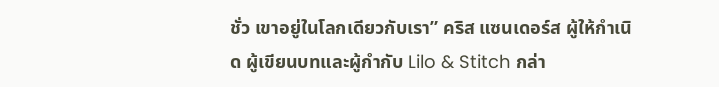ชั่ว เขาอยู่ในโลกเดียวกับเรา” คริส แซนเดอร์ส ผู้ให้กำเนิด ผู้เขียนบทและผู้กำกับ Lilo & Stitch กล่า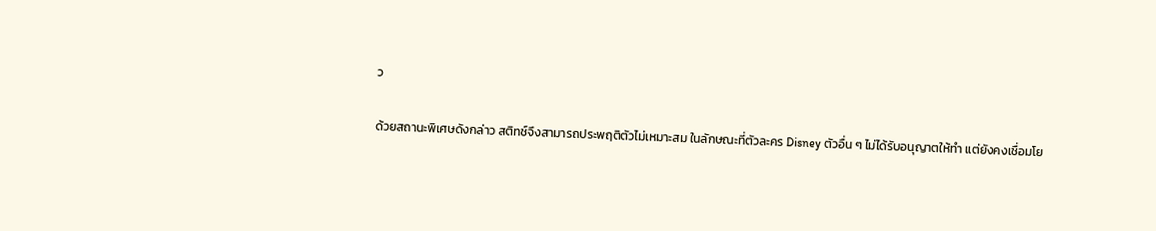ว

ด้วยสถานะพิเศษดังกล่าว สติทช์จึงสามารถประพฤติตัวไม่เหมาะสม ในลักษณะที่ตัวละคร Disney ตัวอื่น ๆ ไม่ได้รับอนุญาตให้ทำ แต่ยังคงเชื่อมโย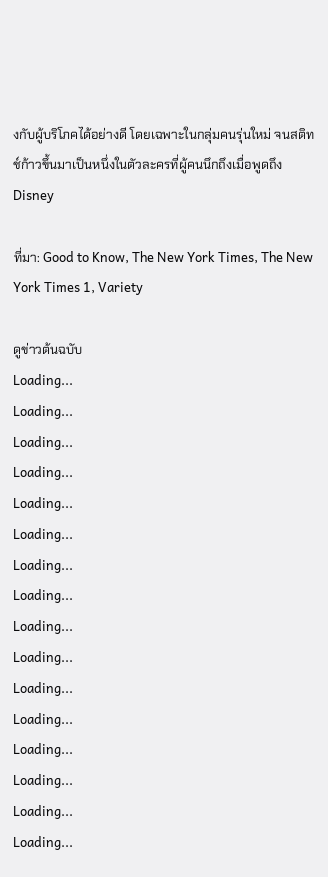งกับผู้บริโภคได้อย่างดี โดยเฉพาะในกลุ่มคนรุ่นใหม่ จนสติทช์ก้าวขึ้นมาเป็นหนึ่งในตัวละครที่ผู้คนนึกถึงเมื่อพูดถึง Disney

ที่มา: Good to Know, The New York Times, The New York Times 1, Variety

ดูข่าวต้นฉบับ
Loading...
Loading...
Loading...
Loading...
Loading...
Loading...
Loading...
Loading...
Loading...
Loading...
Loading...
Loading...
Loading...
Loading...
Loading...
Loading...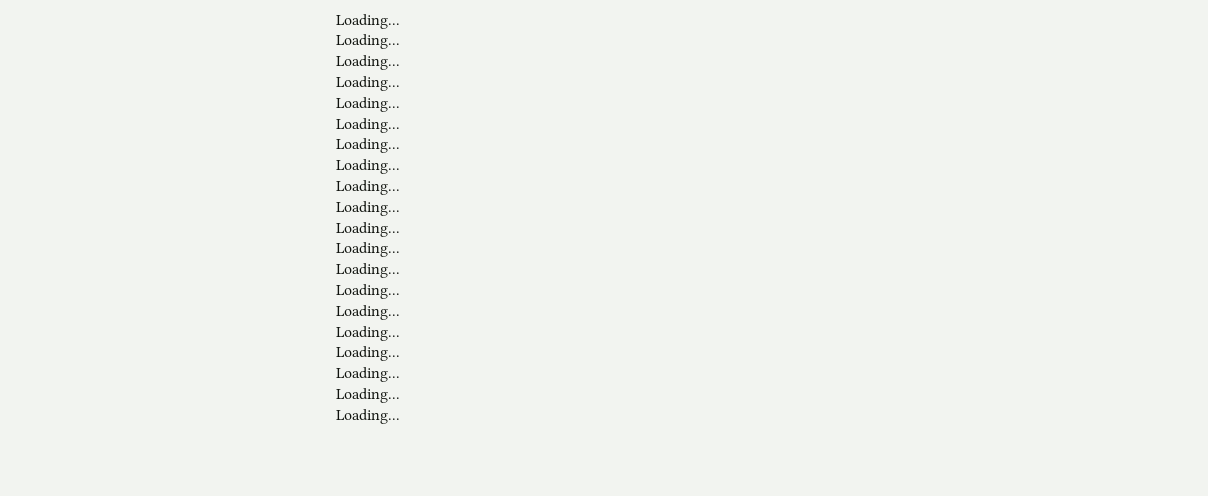Loading...
Loading...
Loading...
Loading...
Loading...
Loading...
Loading...
Loading...
Loading...
Loading...
Loading...
Loading...
Loading...
Loading...
Loading...
Loading...
Loading...
Loading...
Loading...
Loading...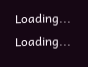Loading...
Loading...